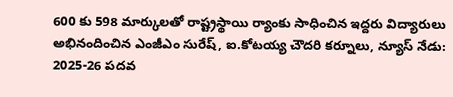600 కు 598 మార్కులతో రాష్ట్రస్థాయి ర్యాంకు సాధించిన ఇద్దరు విద్యారులు అభినందించిన ఎంజీఎం సురేష్, ఐ.కోటయ్య చౌదరి కర్నూలు, న్యూస్ నేడు: 2025-26 పదవ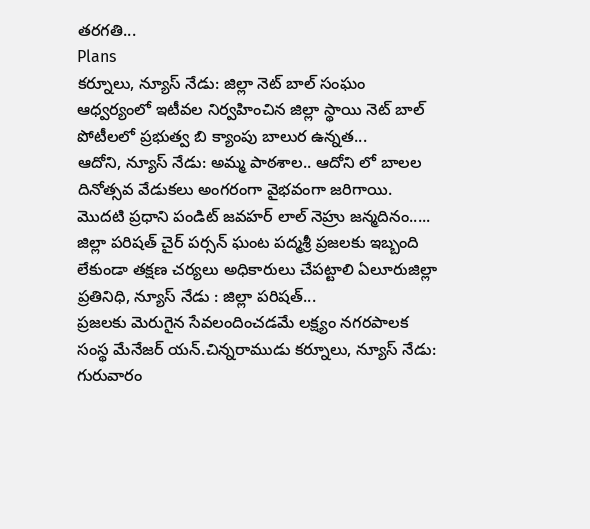తరగతి...
Plans
కర్నూలు, న్యూస్ నేడు: జిల్లా నెట్ బాల్ సంఘం ఆధ్వర్యంలో ఇటీవల నిర్వహించిన జిల్లా స్థాయి నెట్ బాల్ పోటీలలో ప్రభుత్వ బి క్యాంపు బాలుర ఉన్నత...
ఆదోని, న్యూస్ నేడు: అమ్మ పాఠశాల.. ఆదోని లో బాలల దినోత్సవ వేడుకలు అంగరంగా వైభవంగా జరిగాయి. మొదటి ప్రధాని పండిట్ జవహర్ లాల్ నెహ్రు జన్మదినం.....
జిల్లా పరిషత్ చైర్ పర్సన్ ఘంట పద్మశ్రీ ప్రజలకు ఇబ్బంది లేకుండా తక్షణ చర్యలు అధికారులు చేపట్టాలి ఏలూరుజిల్లా ప్రతినిధి, న్యూస్ నేడు : జిల్లా పరిషత్...
ప్రజలకు మెరుగైన సేవలందించడమే లక్ష్యం నగరపాలక సంస్థ మేనేజర్ యన్.చిన్నరాముడు కర్నూలు, న్యూస్ నేడు: గురువారం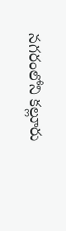నగరంలోని కల్లూరు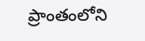ప్రాంతంలోని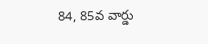84, 85వ వార్డు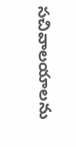సచివాలయాలను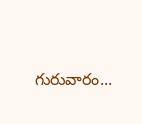గురువారం...